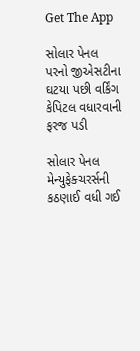Get The App

સોલાર પેનલ પરનો જીએસટીના ઘટયા પછી વર્કિંગ કેપિટલ વધારવાની ફરજ પડી

સોલાર પેનલ મેન્યુફેક્ચરર્સની કઠણાઈ વધી ગઈ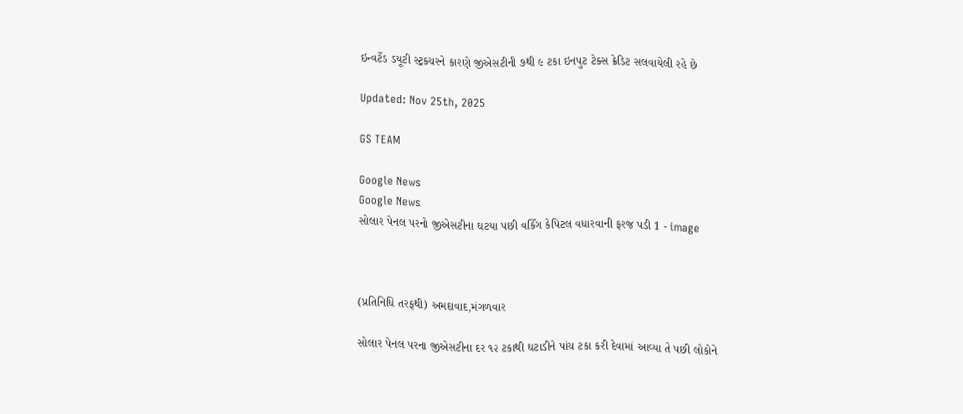ઇન્વર્ટેડ ડયૂટી સ્ટ્રક્ચરને કારણે જીએસટીની ૭થી ૯ ટકા ઇનપુટ ટેક્સ ક્રેડિટ સલવાયેલી રહે છે

Updated: Nov 25th, 2025

GS TEAM

Google News
Google News
સોલાર પેનલ પરનો જીએસટીના ઘટયા પછી વર્કિંગ કેપિટલ વધારવાની ફરજ પડી 1 - image



(પ્રતિનિધિ તરફથી) અમદાવાદ,મંગળવાર

સોલાર પેનલ પરના જીએસટીના દર ૧૨ ટકાથી ઘટાડીને પાંચ ટકા કરી દેવામાં આવ્યા તે પછી લોકોને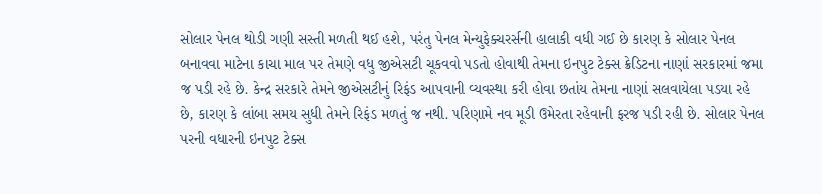સોલાર પેનલ થોડી ગણી સસ્તી મળતી થઈ હશે, પરંતુ પેનલ મેન્યુફેક્ચરર્સની હાલાકી વધી ગઈ છે કારણ કે સોલાર પેનલ બનાવવા માટેના કાચા માલ પર તેમણે વધુ જીએસટી ચૂકવવો પડતો હોવાથી તેમના ઇનપુટ ટેક્સ ક્રેડિટના નાણાં સરકારમાં જમા જ પડી રહે છે. કેન્દ્ર સરકારે તેમને જીએસટીનું રિફંડ આપવાની વ્યવસ્થા કરી હોવા છતાંય તેમના નાણાં સલવાયેલા પડયા રહે છે, કારણ કે લાંબા સમય સુધી તેમને રિફંડ મળતું જ નથી. પરિણામે નવ મૂડી ઉમેરતા રહેવાની ફરજ પડી રહી છે. સોલાર પેનલ પરની વધારની ઇનપુટ ટેક્સ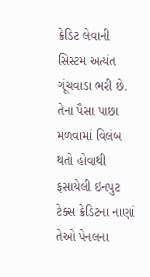ક્રેડિટ લેવાની સિસ્ટમ અત્યંત ગૂંચવાડા ભરી છે. તેના પૈસા પાછા મળવામાં વિલંબ થતો હોવાથી ફસાયેલી ઇનપુટ ટેક્સ ક્રેડિટના નાણાં તેઓ પેનલના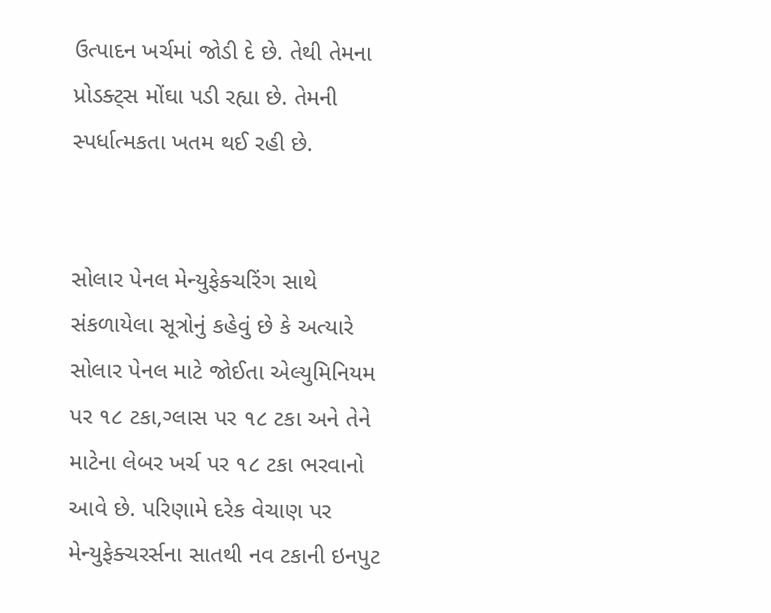ઉત્પાદન ખર્ચમાં જોડી દે છે. તેથી તેમના પ્રોડક્ટ્સ મોંઘા પડી રહ્યા છે. તેમની સ્પર્ધાત્મકતા ખતમ થઈ રહી છે.


સોલાર પેનલ મેન્યુફેક્ચરિંગ સાથે સંકળાયેલા સૂત્રોનું કહેવું છે કે અત્યારે સોલાર પેનલ માટે જોઈતા એલ્યુમિનિયમ પર ૧૮ ટકા,ગ્લાસ પર ૧૮ ટકા અને તેને માટેના લેબર ખર્ચ પર ૧૮ ટકા ભરવાનો આવે છે. પરિણામે દરેક વેચાણ પર મેન્યુફેક્ચરર્સના સાતથી નવ ટકાની ઇનપુટ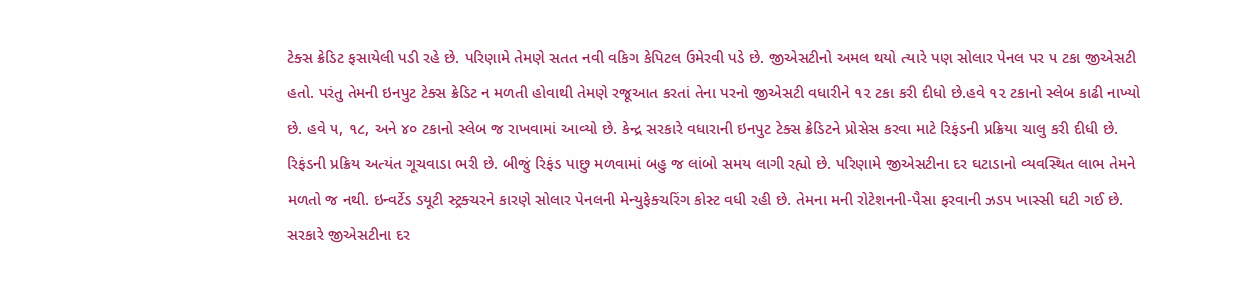ટેક્સ ક્રેડિટ ફસાયેલી પડી રહે છે. પરિણામે તેમણે સતત નવી વકિગ કેપિટલ ઉમેરવી પડે છે. જીએસટીનો અમલ થયો ત્યારે પણ સોલાર પેનલ પર ૫ ટકા જીએસટી હતો. પરંતુ તેમની ઇનપુટ ટેક્સ ક્રેડિટ ન મળતી હોવાથી તેમણે રજૂઆત કરતાં તેના પરનો જીએસટી વધારીને ૧૨ ટકા કરી દીધો છે.હવે ૧૨ ટકાનો સ્લેબ કાઢી નાખ્યો છે. હવે ૫, ૧૮, અને ૪૦ ટકાનો સ્લેબ જ રાખવામાં આવ્યો છે. કેન્દ્ર સરકારે વધારાની ઇનપુટ ટેક્સ ક્રેડિટને પ્રોસેસ કરવા માટે રિફંડની પ્રક્રિયા ચાલુ કરી દીધી છે. રિફંડની પ્રક્રિય અત્યંત ગૂચવાડા ભરી છે. બીજું રિફંડ પાછુ મળવામાં બહુ જ લાંબો સમય લાગી રહ્યો છે. પરિણામે જીએસટીના દર ઘટાડાનો વ્યવસ્થિત લાભ તેમને મળતો જ નથી. ઇન્વર્ટેડ ડયૂટી સ્ટ્રક્ચરને કારણે સોલાર પેનલની મેન્યુફેક્ચરિંગ કોસ્ટ વધી રહી છે. તેમના મની રોટેશનની-પૈસા ફરવાની ઝડપ ખાસ્સી ઘટી ગઈ છે. સરકારે જીએસટીના દર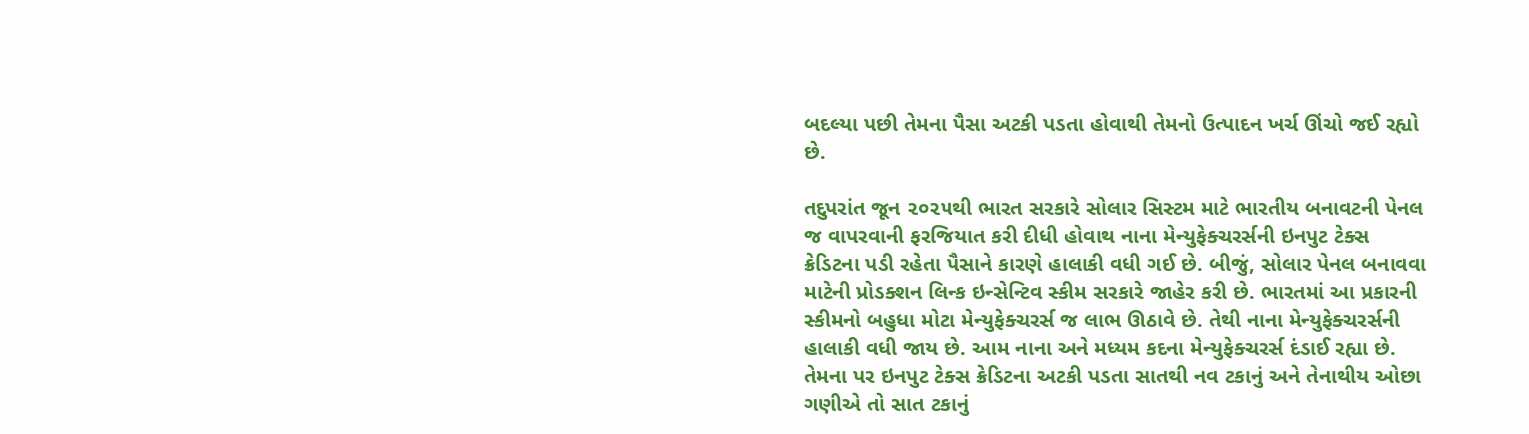બદલ્યા પછી તેમના પૈસા અટકી પડતા હોવાથી તેમનો ઉત્પાદન ખર્ચ ઊંચો જઈ રહ્યો છે.

તદુપરાંત જૂન ૨૦૨૫થી ભારત સરકારે સોલાર સિસ્ટમ માટે ભારતીય બનાવટની પેનલ જ વાપરવાની ફરજિયાત કરી દીધી હોવાથ નાના મેન્યુફેક્ચરર્સની ઇનપુટ ટેક્સ ક્રેડિટના પડી રહેતા પૈસાને કારણે હાલાકી વધી ગઈ છે. બીજું, સોલાર પેનલ બનાવવા માટેની પ્રોડક્શન લિન્ક ઇન્સેન્ટિવ સ્કીમ સરકારે જાહેર કરી છે. ભારતમાં આ પ્રકારની સ્કીમનો બહુધા મોટા મેન્યુફેક્ચરર્સ જ લાભ ઊઠાવે છે. તેથી નાના મેન્યુફેક્ચરર્સની હાલાકી વધી જાય છે. આમ નાના અને મધ્યમ કદના મેન્યુફેક્ચરર્સ દંડાઈ રહ્યા છે. તેમના પર ઇનપુટ ટેક્સ ક્રેડિટના અટકી પડતા સાતથી નવ ટકાનું અને તેનાથીય ઓછા ગણીએ તો સાત ટકાનું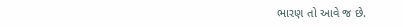ભારણ તો આવે જ છે.